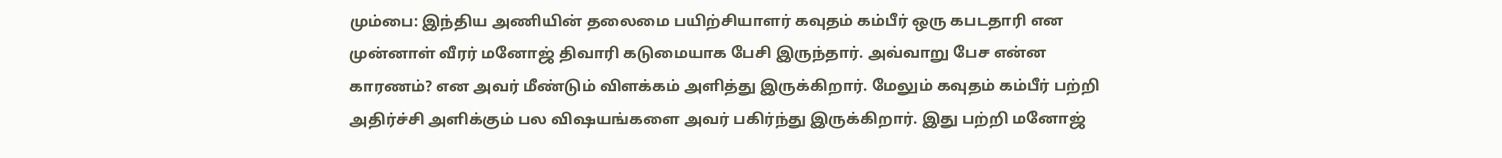மும்பை: இந்திய அணியின் தலைமை பயிற்சியாளர் கவுதம் கம்பீர் ஒரு கபடதாரி என முன்னாள் வீரர் மனோஜ் திவாரி கடுமையாக பேசி இருந்தார். அவ்வாறு பேச என்ன காரணம்? என அவர் மீண்டும் விளக்கம் அளித்து இருக்கிறார். மேலும் கவுதம் கம்பீர் பற்றி அதிர்ச்சி அளிக்கும் பல விஷயங்களை அவர் பகிர்ந்து இருக்கிறார். இது பற்றி மனோஜ்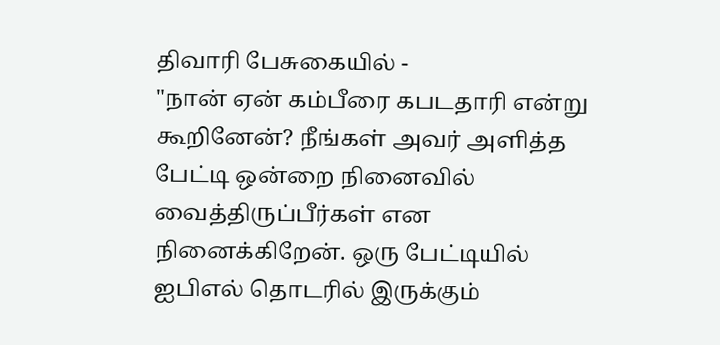திவாரி பேசுகையில் -
"நான் ஏன் கம்பீரை கபடதாரி என்று கூறினேன்? நீங்கள் அவர் அளித்த பேட்டி ஒன்றை நினைவில் வைத்திருப்பீர்கள் என நினைக்கிறேன். ஒரு பேட்டியில் ஐபிஎல் தொடரில் இருக்கும்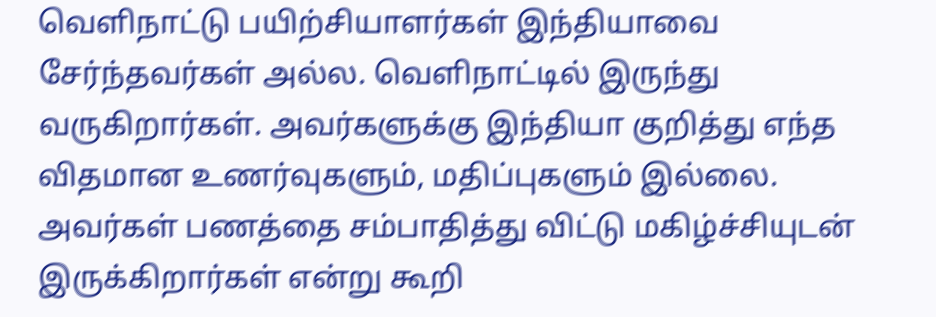வெளிநாட்டு பயிற்சியாளர்கள் இந்தியாவை சேர்ந்தவர்கள் அல்ல. வெளிநாட்டில் இருந்து வருகிறார்கள். அவர்களுக்கு இந்தியா குறித்து எந்த விதமான உணர்வுகளும், மதிப்புகளும் இல்லை. அவர்கள் பணத்தை சம்பாதித்து விட்டு மகிழ்ச்சியுடன் இருக்கிறார்கள் என்று கூறி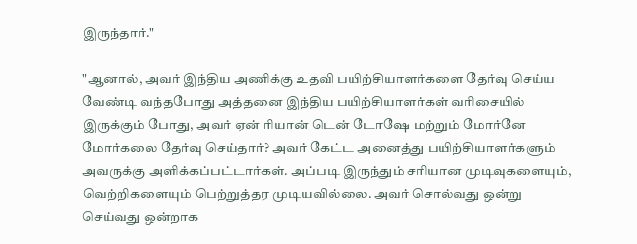இருந்தார்."

"ஆனால், அவர் இந்திய அணிக்கு உதவி பயிற்சியாளர்களை தேர்வு செய்ய வேண்டி வந்தபோது அத்தனை இந்திய பயிற்சியாளர்கள் வரிசையில் இருக்கும் போது, அவர் ஏன் ரியான் டென் டோஷே மற்றும் மோர்னே மோர்கலை தேர்வு செய்தார்? அவர் கேட்ட அனைத்து பயிற்சியாளர்களும் அவருக்கு அளிக்கப்பட்டார்கள். அப்படி இருந்தும் சரியான முடிவுகளையும், வெற்றிகளையும் பெற்றுத்தர முடியவில்லை. அவர் சொல்வது ஒன்று செய்வது ஒன்றாக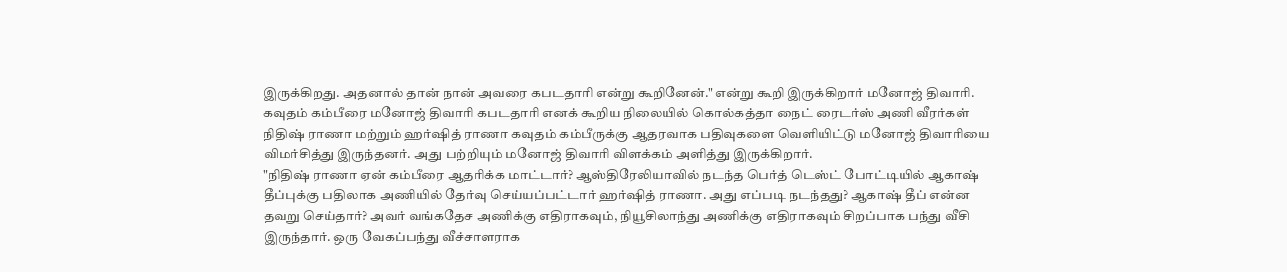இருக்கிறது. அதனால் தான் நான் அவரை கபடதாரி என்று கூறினேன்." என்று கூறி இருக்கிறார் மனோஜ் திவாரி.
கவுதம் கம்பீரை மனோஜ் திவாரி கபடதாரி எனக் கூறிய நிலையில் கொல்கத்தா நைட் ரைடர்ஸ் அணி வீரர்கள் நிதிஷ் ராணா மற்றும் ஹர்ஷித் ராணா கவுதம் கம்பீருக்கு ஆதரவாக பதிவுகளை வெளியிட்டு மனோஜ் திவாரியை விமர்சித்து இருந்தனர். அது பற்றியும் மனோஜ் திவாரி விளக்கம் அளித்து இருக்கிறார்.
"நிதிஷ் ராணா ஏன் கம்பீரை ஆதரிக்க மாட்டார்? ஆஸ்திரேலியாவில் நடந்த பெர்த் டெஸ்ட் போட்டியில் ஆகாஷ் தீப்புக்கு பதிலாக அணியில் தேர்வு செய்யப்பட்டார் ஹர்ஷித் ராணா. அது எப்படி நடந்தது? ஆகாஷ் தீப் என்ன தவறு செய்தார்? அவர் வங்கதேச அணிக்கு எதிராகவும், நியூசிலாந்து அணிக்கு எதிராகவும் சிறப்பாக பந்து வீசி இருந்தார். ஒரு வேகப்பந்து வீச்சாளராக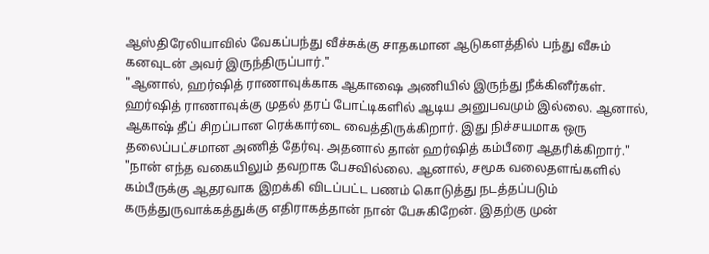ஆஸ்திரேலியாவில் வேகப்பந்து வீச்சுக்கு சாதகமான ஆடுகளத்தில் பந்து வீசும் கனவுடன் அவர் இருந்திருப்பார்."
"ஆனால், ஹர்ஷித் ராணாவுக்காக ஆகாஷை அணியில் இருந்து நீக்கினீர்கள். ஹர்ஷித் ராணாவுக்கு முதல் தரப் போட்டிகளில் ஆடிய அனுபவமும் இல்லை. ஆனால், ஆகாஷ் தீப் சிறப்பான ரெக்கார்டை வைத்திருக்கிறார். இது நிச்சயமாக ஒரு தலைப்பட்சமான அணித் தேர்வு. அதனால் தான் ஹர்ஷித் கம்பீரை ஆதரிக்கிறார்."
"நான் எந்த வகையிலும் தவறாக பேசவில்லை. ஆனால், சமூக வலைதளங்களில் கம்பீருக்கு ஆதரவாக இறக்கி விடப்பட்ட பணம் கொடுத்து நடத்தப்படும் கருத்துருவாக்கத்துக்கு எதிராகத்தான் நான் பேசுகிறேன். இதற்கு முன்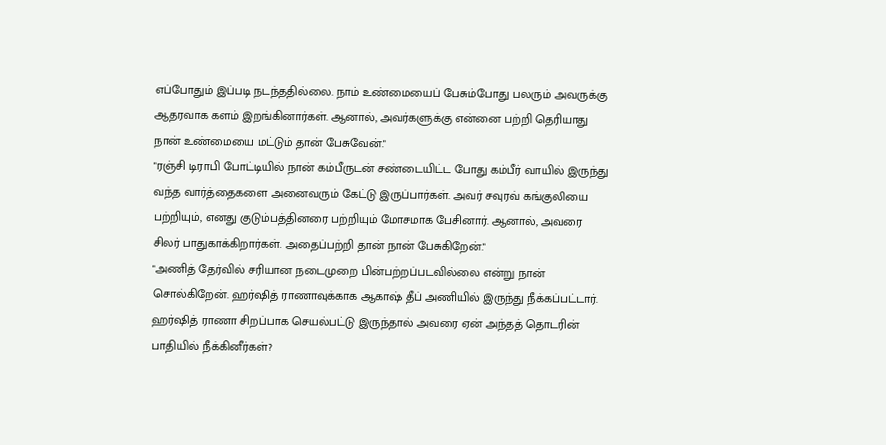எப்போதும் இப்படி நடந்ததில்லை. நாம் உண்மையைப் பேசும்போது பலரும் அவருக்கு ஆதரவாக களம் இறங்கினார்கள். ஆனால், அவர்களுக்கு என்னை பற்றி தெரியாது நான் உண்மையை மட்டும் தான் பேசுவேன்."
"ரஞ்சி டிராபி போட்டியில் நான் கம்பீருடன் சண்டையிட்ட போது கம்பீர் வாயில் இருந்து வந்த வார்த்தைகளை அனைவரும் கேட்டு இருப்பார்கள். அவர் சவுரவ் கங்குலியை பற்றியும், எனது குடும்பத்தினரை பற்றியும் மோசமாக பேசினார். ஆனால், அவரை சிலர் பாதுகாக்கிறார்கள். அதைப்பற்றி தான் நான் பேசுகிறேன்."
"அணித் தேர்வில் சரியான நடைமுறை பின்பற்றப்படவில்லை என்று நான் சொல்கிறேன். ஹர்ஷித் ராணாவுக்காக ஆகாஷ் தீப் அணியில் இருந்து நீக்கப்பட்டார். ஹர்ஷித் ராணா சிறப்பாக செயல்பட்டு இருந்தால் அவரை ஏன் அந்தத் தொடரின் பாதியில் நீக்கினீர்கள்?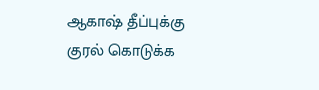ஆகாஷ் தீப்புக்கு குரல் கொடுக்க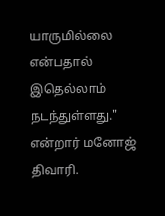யாருமில்லை என்பதால் இதெல்லாம் நடந்துள்ளது." என்றார் மனோஜ் திவாரி.